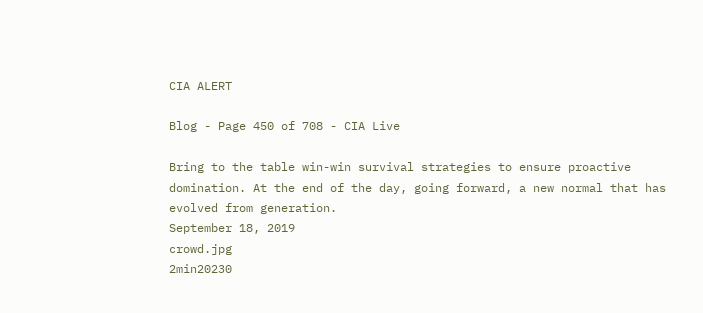CIA ALERT

Blog - Page 450 of 708 - CIA Live

Bring to the table win-win survival strategies to ensure proactive domination. At the end of the day, going forward, a new normal that has evolved from generation.
September 18, 2019
crowd.jpg
2min20230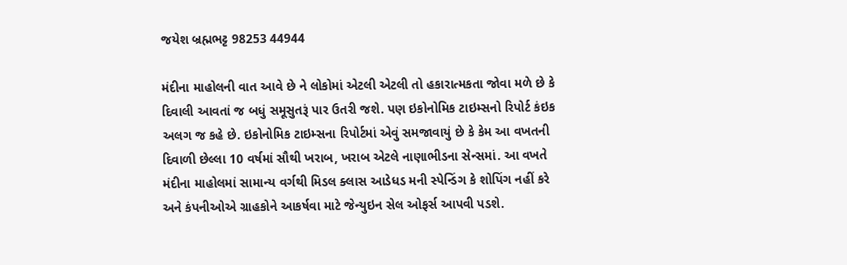જયેશ બ્રહ્મભટ્ટ 98253 44944

મંદીના માહોલની વાત આવે છે ને લોકોમાં એટલી એટલી તો હકારાત્મકતા જોવા મળે છે કે દિવાલી આવતાં જ બધું સમૂસુતરૂં પાર ઉતરી જશે. પણ ઇકોનોમિક ટાઇમ્સનો રિપોર્ટ કંઇક અલગ જ કહે છે. ઇકોનોમિક ટાઇમ્સના રિપોર્ટમાં એવું સમજાવાયું છે કે કેમ આ વખતની દિવાળી છેલ્લા 10 વર્ષમાં સૌથી ખરાબ, ખરાબ એટલે નાણાભીડના સેન્સમાં. આ વખતે મંદીના માહોલમાં સામાન્ય વર્ગથી મિડલ ક્લાસ આડેધડ મની સ્પેન્ડિંગ કે શોપિંગ નહીં કરે અને કંપનીઓએ ગ્રાહકોને આકર્ષવા માટે જેન્યુઇન સેલ ઓફર્સ આપવી પડશે.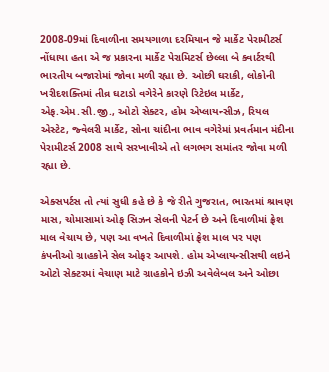2008-09માં દિવાળીના સમયગાળા દરમિયાન જે માર્કેટ પેરામીટર્સ નોંધાયા હતા એ જ પ્રકારના માર્કેટ પેરામિટર્સ છેલ્લા બે ક્વાર્ટરથી ભારતીય બજારોમાં જોવા મળી રહ્યા છે. ઓછી ઘરાકી, લોકોની ખરીદશક્તિમાં તીવ્ર ઘટાડો વગેરેને કારણે રિટેઇલ માર્કેટ, એફ.એમ.સી.જી., ઓટો સેક્ટર, હોમ એપ્લાયન્સીઝ, રિયલ એસ્ટેટ, જ્વેલરી માર્કેટ, સોના ચાંદીના ભાવ વગેરેમાં પ્રવર્તમાન મંદીના પેરામીટર્સ 2008 સાથે સરખાવીએ તો લગભગ સમાંતર જોવા મળી રહ્યા છે.

એક્સપર્ટસ તો ત્યાં સુધી કહે છે કે જે રીતે ગુજરાત, ભારતમાં શ્રાવણ માસ, ચોમાસામાં ઓફ સિઝન સેલની પેટર્ન છે અને દિવાળીમાં ફ્રેશ માલ વેચાય છે, પણ આ વખતે દિવાળીમાં ફ્રેશ માલ પર પણ કંપનીઓ ગ્રાહકોને સેલ ઓફર આપશે. હોમ એપ્લાયન્સીસથી લઇને ઓટો સેક્ટરમાં વેચાણ માટે ગ્રાહકોને ઇઝી અવેલેબલ અને ઓછા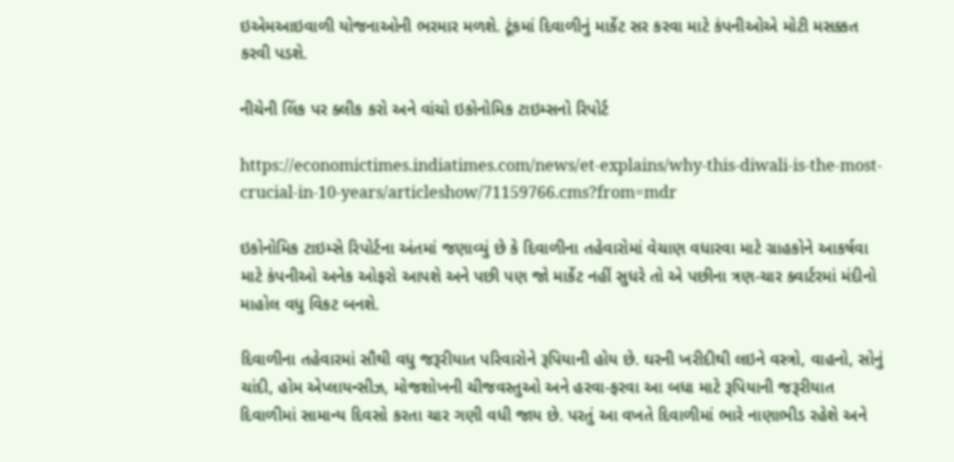ઇએમઆઇવાળી યોજનાઓની ભરમાર મળશે. ટૂંકમાં દિવાળીનું માર્કેટ સર કરવા માટે કંપનીઓએ મોટી મસક્કત કરવી પડશે.

નીચેની લિંક પર ક્લીક કરો અને વાંચો ઇકોનોમિક ટાઇમ્સનો રિપોર્ટ

https://economictimes.indiatimes.com/news/et-explains/why-this-diwali-is-the-most-crucial-in-10-years/articleshow/71159766.cms?from=mdr

ઇકોનોમિક ટાઇમ્સે રિપોર્ટના અંતમાં જણાવ્યું છે કે દિવાળીના તહેવારોમાં વેચાણ વધારવા માટે ગ્રાહકોને આકર્ષવા માટે કંપનીઓ અનેક ઓફરો આપશે અને પછી પણ જો માર્કેટ નહીં સુધરે તો એ પછીના ત્રણ-ચાર ક્વાર્ટરમાં મંદીનો માહોલ વધુ વિકટ બનશે.

દિવાળીના તહેવારમાં સૌથી વધુ જરૂરીયાત પરિવારોને રૂપિયાની હોય છે. ઘરની ખરીદીથી લઇને વસ્ત્રો, વાહનો, સોનું ચાંદી, હોમ એપ્લાયન્સીઝ, મોજશોખની ચીજવસ્તુઓ અને હરવા-ફરવા આ બધા માટે રૂપિયાની જરૂરીયાત દિવાળીમાં સામાન્ય દિવસો કરતા ચાર ગણી વધી જાય છે. પરતું આ વખતે દિવાળીમાં ભારે નાણાભીડ રહેશે અને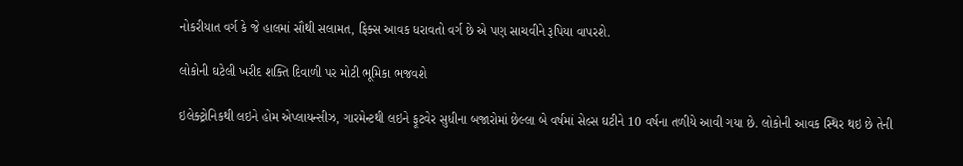નોકરીયાત વર્ગ કે જે હાલમાં સૌથી સલામત, ફિક્સ આવક ધરાવતો વર્ગ છે એ પણ સાચવીને રૂપિયા વાપરશે.

લોકોની ઘટેલી ખરીદ શક્તિ દિવાળી પર મોટી ભૂમિકા ભજવશે

ઇલેક્ટ્રોનિકથી લઇને હોમ એપ્લાયન્સીઝ, ગારમેન્ટથી લઇને ફૂટવેર સુધીના બજારોમાં છેલ્લા બે વર્ષમાં સેલ્સ ઘટીને 10 વર્ષના તળીયે આવી ગયા છે. લોકોની આવક સ્થિર થઇ છે તેની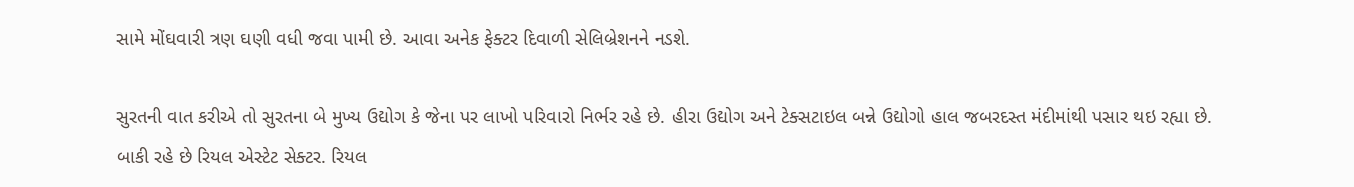સામે મોંઘવારી ત્રણ ઘણી વધી જવા પામી છે. આવા અનેક ફેક્ટર દિવાળી સેલિબ્રેશનને નડશે.

સુરતની વાત કરીએ તો સુરતના બે મુખ્ય ઉદ્યોગ કે જેના પર લાખો પરિવારો નિર્ભર રહે છે. હીરા ઉદ્યોગ અને ટેક્સટાઇલ બન્ને ઉદ્યોગો હાલ જબરદસ્ત મંદીમાંથી પસાર થઇ રહ્યા છે. બાકી રહે છે રિયલ એસ્ટેટ સેક્ટર. રિયલ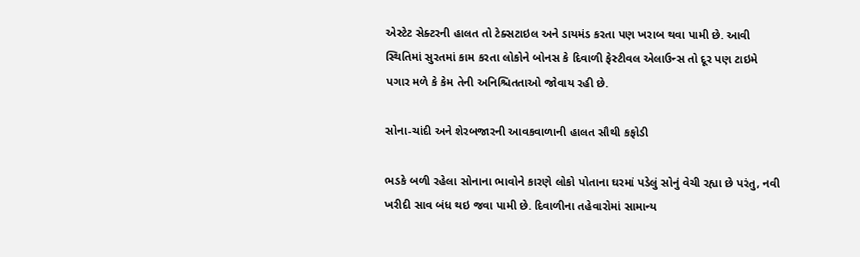એસ્ટેટ સેક્ટરની હાલત તો ટેક્સટાઇલ અને ડાયમંડ કરતા પણ ખરાબ થવા પામી છે. આવી સ્થિતિમાં સુરતમાં કામ કરતા લોકોને બોનસ કે દિવાળી ફેસ્ટીવલ એલાઉન્સ તો દૂર પણ ટાઇમે પગાર મળે કે કેમ તેની અનિશ્ચિતતાઓ જોવાય રહી છે.

સોના-ચાંદી અને શેરબજારની આવકવાળાની હાલત સૌથી કફોડી

ભડકે બળી રહેલા સોનાના ભાવોને કારણે લોકો પોતાના ઘરમાં પડેલું સોનું વેચી રહ્યા છે પરંતુ, નવી ખરીદી સાવ બંધ થઇ જવા પામી છે. દિવાળીના તહેવારોમાં સામાન્ય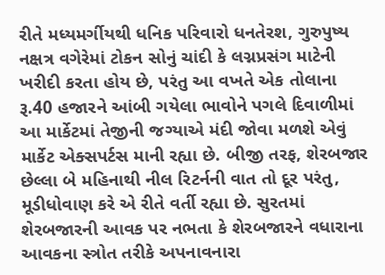રીતે મધ્યમર્ગીયથી ધનિક પરિવારો ધનતેરશ, ગુરુપુષ્ય નક્ષત્ર વગેરેમાં ટોકન સોનું ચાંદી કે લગ્નપ્રસંગ માટેની ખરીદી કરતા હોય છે, પરંતુ આ વખતે એક તોલાના રૂ.40 હજારને આંબી ગયેલા ભાવોને પગલે દિવાળીમાં આ માર્કેટમાં તેજીની જગ્યાએ મંદી જોવા મળશે એવું માર્કેટ એક્સપર્ટસ માની રહ્યા છે. બીજી તરફ, શેરબજાર છેલ્લા બે મહિનાથી નીલ રિટર્નની વાત તો દૂર પરંતુ, મૂડીધોવાણ કરે એ રીતે વર્તી રહ્યા છે. સુરતમાં શેરબજારની આવક પર નભતા કે શેરબજારને વધારાના આવકના સ્ત્રોત તરીકે અપનાવનારા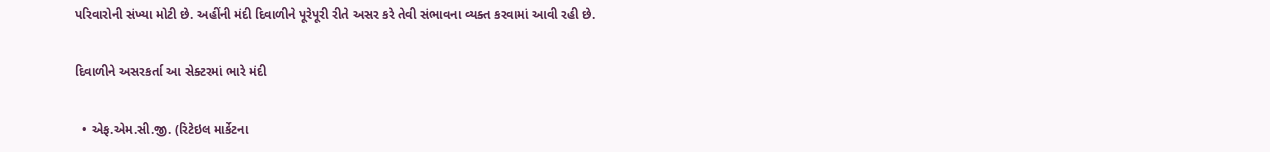પરિવારોની સંખ્યા મોટી છે. અહીંની મંદી દિવાળીને પૂરેપૂરી રીતે અસર કરે તેવી સંભાવના વ્યક્ત કરવામાં આવી રહી છે.

દિવાળીને અસરકર્તા આ સેક્ટરમાં ભારે મંદી

  • એફ.એમ.સી.જી. (રિટેઇલ માર્કેટના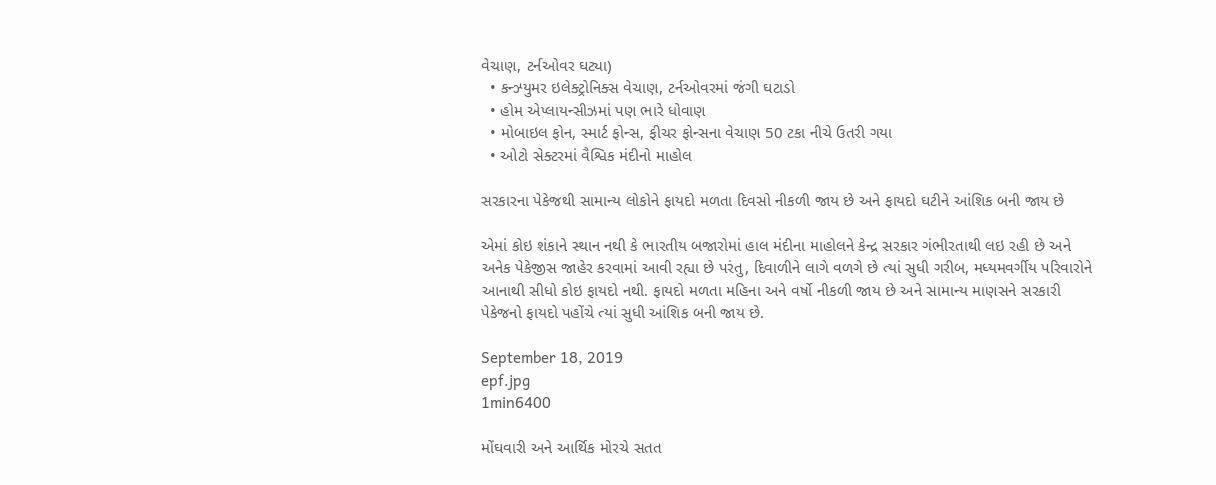વેચાણ, ટર્નઓવર ઘટ્યા)
  • કન્ઝ્યુમર ઇલેક્ટ્રોનિક્સ વેચાણ, ટર્નઓવરમાં જંગી ઘટાડો
  • હોમ એપ્લાયન્સીઝમાં પણ ભારે ધોવાણ
  • મોબાઇલ ફોન, સ્માર્ટ ફોન્સ, ફીચર ફોન્સના વેચાણ 50 ટકા નીચે ઉતરી ગયા
  • ઓટો સેક્ટરમાં વૈશ્વિક મંદીનો માહોલ

સરકારના પેકેજથી સામાન્ય લોકોને ફાયદો મળતા દિવસો નીકળી જાય છે અને ફાયદો ઘટીને આંશિક બની જાય છે

એમાં કોઇ શંકાને સ્થાન નથી કે ભારતીય બજારોમાં હાલ મંદીના માહોલને કેન્દ્ર સરકાર ગંભીરતાથી લઇ રહી છે અને અનેક પેકેજીસ જાહેર કરવામાં આવી રહ્યા છે પરંતુ, દિવાળીને લાગે વળગે છે ત્યાં સુધી ગરીબ, મધ્યમવર્ગીય પરિવારોને આનાથી સીધો કોઇ ફાયદો નથી. ફાયદો મળતા મહિના અને વર્ષો નીકળી જાય છે અને સામાન્ય માણસને સરકારી પેકેજનો ફાયદો પહોંચે ત્યાં સુધી આંશિક બની જાય છે.

September 18, 2019
epf.jpg
1min6400

મોંઘવારી અને આર્થિક મોરચે સતત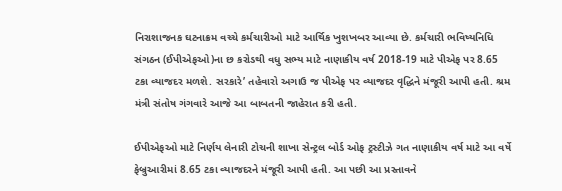નિરાશાજનક ઘટનાક્રમ વચ્ચે કર્મચારીઓ માટે આર્થિક ખુશખબર આવ્યા છે. કર્મચારી ભવિષ્યનિધિ સંગઠન (ઈપીએફઓ)ના છ કરોડથી વધુ સભ્ય માટે નાણાકીય વર્ષ 2018-19 માટે પીએફ પર 8.65 ટકા વ્યાજદર મળશે. સરકારે’ તહેવારો અગાઉ જ પીએફ પર વ્યાજદર વૃદ્ધિને મંજૂરી આપી હતી. શ્રમ મંત્રી સંતોષ ગંગવારે આજે આ બાબતની જાહેરાત કરી હતી.

ઈપીએફઓ માટે નિર્ણય લેનારી ટોચની શાખા સેન્ટ્રલ બોર્ડ ઓફ ટ્રસ્ટીઝે ગત નાણાકીય વર્ષ માટે આ વર્ષે ફેબ્રુઆરીમાં 8.65 ટકા વ્યાજદરને મંજૂરી આપી હતી. આ પછી આ પ્રસ્તાવને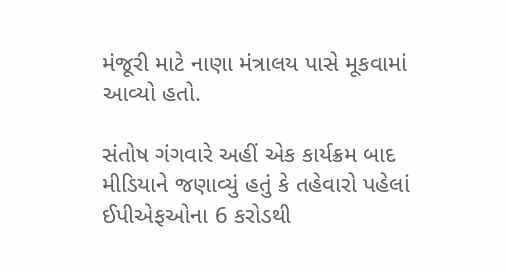મંજૂરી માટે નાણા મંત્રાલય પાસે મૂકવામાં આવ્યો હતો.

સંતોષ ગંગવારે અહીં એક કાર્યક્રમ બાદ મીડિયાને જણાવ્યું હતું કે તહેવારો પહેલાં ઈપીએફઓના 6 કરોડથી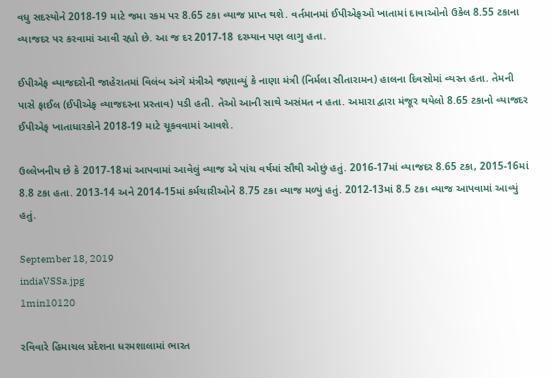વધુ સદસ્યોને 2018-19 માટે જમા રકમ પર 8.65 ટકા વ્યાજ પ્રાપ્ત થશે. વર્તમાનમાં ઈપીએફઓ ખાતામાં દાવાઓનો ઉકેલ 8.55 ટકાના વ્યાજદર પર કરવામાં આવી રહ્યો છે. આ જ દર 2017-18 દરમ્યાન પણ લાગુ હતા.

ઈપીએફ વ્યાજદરોની જાહેરાતમાં વિલંબ અંગે મંત્રીએ જણાવ્યું કે નાણા મંત્રી (નિર્મલા સીતારામન) હાલના દિવસોમાં વ્યસ્ત હતા. તેમની પાસે ફાઈલ (ઈપીએફ વ્યાજદરના પ્રસ્તાવ) પડી હતી. તેઓ આની સાથે અસંમત ન હતા. અમારા દ્વારા મંજૂર થયેલો 8.65 ટકાનો વ્યાજદર ઈપીએફ ખાતાધારકોને 2018-19 માટે ચૂકવવામાં આવશે.

ઉલ્લેખનીય છે કે 2017-18માં આપવામાં આવેલું વ્યાજ એ પાંચ વર્ષમાં સૌથી ઓછું હતું. 2016-17માં વ્યાજદર 8.65 ટકા, 2015-16માં 8.8 ટકા હતા. 2013-14 અને 2014-15માં કર્મચારીઓને 8.75 ટકા વ્યાજ મળ્યું હતું. 2012-13માં 8.5 ટકા વ્યાજ આપવામાં આવ્યું હતું.

September 18, 2019
indiaVSSa.jpg
1min10120

રવિવારે હિમાચલ પ્રદેશના ધરમશાલામાં ભારત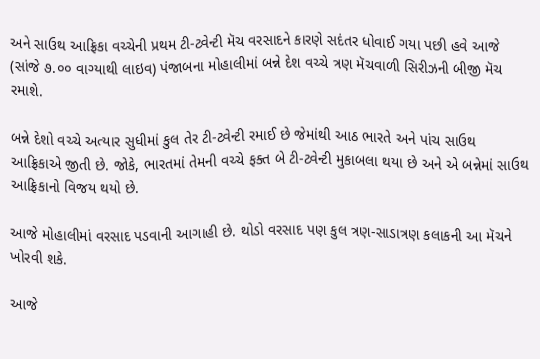અને સાઉથ આફ્રિકા વચ્ચેની પ્રથમ ટી-ટ્વેન્ટી મૅચ વરસાદને કારણે સદંતર ધોવાઈ ગયા પછી હવે આજે (સાંજે ૭.૦૦ વાગ્યાથી લાઇવ) પંજાબના મોહાલીમાં બન્ને દેશ વચ્ચે ત્રણ મૅચવાળી સિરીઝની બીજી મૅચ રમાશે.

બન્ને દેશો વચ્ચે અત્યાર સુધીમાં કુલ તેર ટી-ટ્વેન્ટી રમાઈ છે જેમાંથી આઠ ભારતે અને પાંચ સાઉથ આફ્રિકાએ જીતી છે. જોકે, ભારતમાં તેમની વચ્ચે ફક્ત બે ટી-ટ્વેન્ટી મુકાબલા થયા છે અને એ બન્નેમાં સાઉથ આફ્રિકાનો વિજય થયો છે.

આજે મોહાલીમાં વરસાદ પડવાની આગાહી છે. થોડો વરસાદ પણ કુલ ત્રણ-સાડાત્રણ કલાકની આ મૅચને ખોરવી શકે.

આજે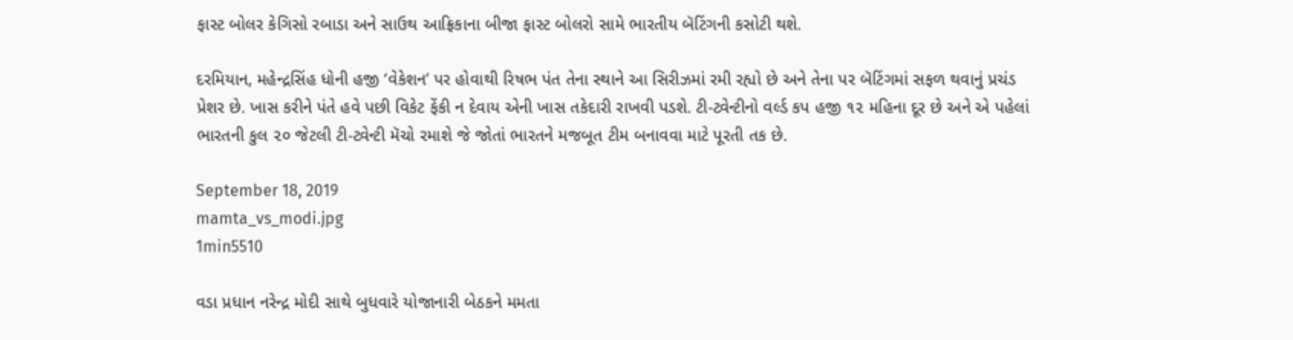ફાસ્ટ બોલર કેગિસો રબાડા અને સાઉથ આફ્રિકાના બીજા ફાસ્ટ બોલરો સામે ભારતીય બૅટિંગની કસોટી થશે.

દરમિયાન, મહેન્દ્રસિંહ ધોની હજી ‘વેકેશન’ પર હોવાથી રિષભ પંત તેના સ્થાને આ સિરીઝમાં રમી રહ્યો છે અને તેના પર બૅટિંગમાં સફળ થવાનું પ્રચંડ પ્રેશર છે. ખાસ કરીને પંતે હવે પછી વિકેટ ફેંકી ન દેવાય એની ખાસ તકેદારી રાખવી પડશે. ટી-ટ્વેન્ટીનો વર્લ્ડ કપ હજી ૧૨ મહિના દૂર છે અને એ પહેલાં ભારતની કુલ ૨૦ જેટલી ટી-ટ્વેન્ટી મૅચો રમાશે જે જોતાં ભારતને મજબૂત ટીમ બનાવવા માટે પૂરતી તક છે.

September 18, 2019
mamta_vs_modi.jpg
1min5510

વડા પ્રધાન નરેન્દ્ર મોદી સાથે બુધવારે યોજાનારી બેઠકને મમતા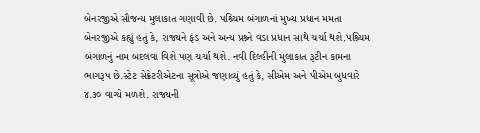બેનરજીએ સૌજન્ય મુલાકાત ગણાવી છે. પશ્ર્ચિમ બંગાળનાં મુખ્ય પ્રધાન મમતા બેનરજીએ કહ્યું હતું કે, રાજ્યને ફંડ અને અન્ય પ્રશ્ર્ને વડા પ્રધાન સાથે ચર્ચા થશે.પશ્ર્ચિમ બંગાળનું નામ બદલવા વિશે પણ ચર્ચા થશે. નવી દિલ્હીની મુલાકાત રૂટીન કામના ભાગરૂપ છે.સ્ટેટ સેક્રેટરીએટના સૂત્રોએ જણાવ્યું હતું કે, સીએમ અને પીએમ બુધવારે ૪.૩૦ વાગ્યે મળશે. રાજ્યની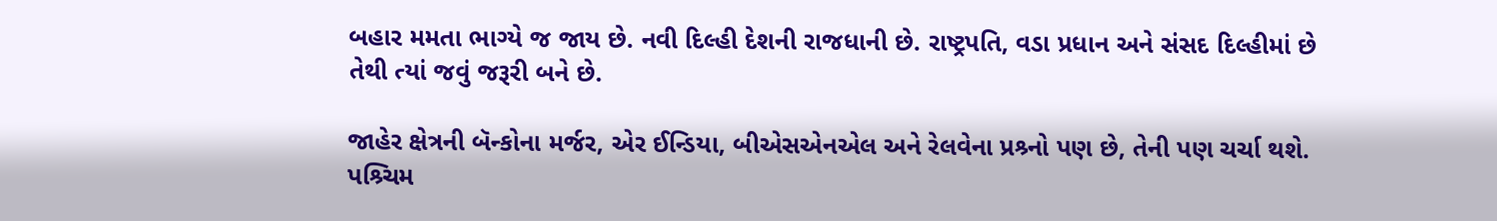બહાર મમતા ભાગ્યે જ જાય છે. નવી દિલ્હી દેશની રાજધાની છે. રાષ્ટ્રપતિ, વડા પ્રધાન અને સંસદ દિલ્હીમાં છે તેથી ત્યાં જવું જરૂરી બને છે.

જાહેર ક્ષેત્રની બૅન્કોના મર્જર, એર ઈન્ડિયા, બીએસએનએલ અને રેલવેના પ્રશ્ર્નો પણ છે, તેની પણ ચર્ચા થશે. પશ્ર્ચિમ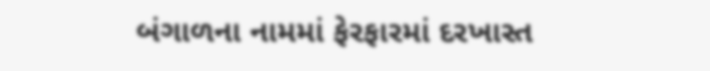બંગાળના નામમાં ફેરફારમાં દરખાસ્ત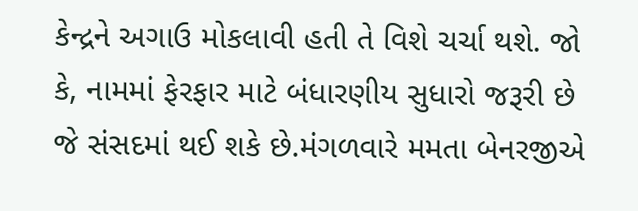કેન્દ્રને અગાઉ મોકલાવી હતી તે વિશે ચર્ચા થશે. જો કે, નામમાં ફેરફાર માટે બંધારણીય સુધારો જરૂરી છે જે સંસદમાં થઈ શકે છે.મંગળવારે મમતા બેનરજીએ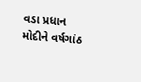વડા પ્રધાન મોદીને વર્ષગાંઠ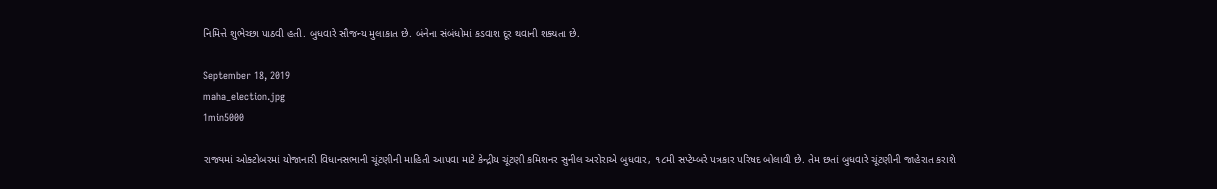નિમિત્તે શુભેચ્છા પાઠવી હતી. બુધવારે સૌજન્ય મુલાકાત છે. બંનેના સંબંધોમાં કડવાશ દૂર થવાની શક્યતા છે.

September 18, 2019
maha_election.jpg
1min5000

રાજ્યમાં ઓક્ટોબરમાં યોજાનારી વિધાનસભાની ચૂંટણીની માહિતી આપવા માટે કેન્દ્રીય ચૂંટણી કમિશનર સુનીલ અરોરાએ બુધવાર, ૧૮મી સપ્ટેમ્બરે પત્રકાર પરિષદ બોલાવી છે. તેમ છતાં બુધવારે ચૂંટણીની જાહેરાત કરાશે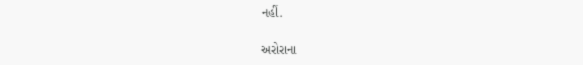નહીં.

અરોરાના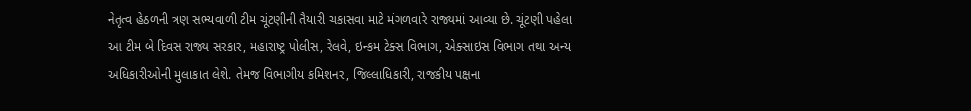નેતૃત્વ હેઠળની ત્રણ સભ્યવાળી ટીમ ચૂંટણીની તૈયારી ચકાસવા માટે મંગળવારે રાજ્યમાં આવ્યા છે. ચૂંટણી પહેલા આ ટીમ બે દિવસ રાજ્ય સરકાર, મહારાષ્ટ્ર પોલીસ, રેલવે, ઇન્કમ ટેક્સ વિભાગ, એક્સાઇસ વિભાગ તથા અન્ય અધિકારીઓની મુલાકાત લેશે. તેમજ વિભાગીય કમિશનર, જિલ્લાધિકારી, રાજકીય પક્ષના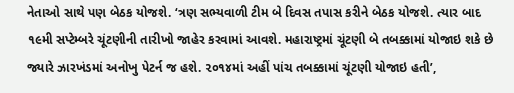નેતાઓ સાથે પણ બેઠક યોજશે. ‘ત્રણ સભ્યવાળી ટીમ બે દિવસ તપાસ કરીને બેઠક યોજશે. ત્યાર બાદ ૧૯મી સપ્ટેમ્બરે ચૂંટણીની તારીખો જાહેર કરવામાં આવશે. મહારાષ્ટ્રમાં ચૂંટણી બે તબક્કામાં યોજાઇ શકે છે જ્યારે ઝારખંડમાં અનોખુ પેટર્ન જ હશે. ૨૦૧૪માં અહીં પાંચ તબક્કામાં ચૂંટણી યોજાઇ હતી’,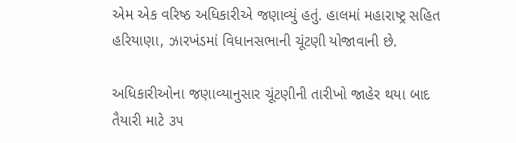એમ એક વરિષ્ઠ અધિકારીએ જણાવ્યું હતું. હાલમાં મહારાષ્ટ્ર સહિત હરિયાણા, ઝારખંડમાં વિધાનસભાની ચૂંટણી યોજાવાની છે.

અધિકારીઓના જણાવ્યાનુસાર ચૂંટણીની તારીખો જાહેર થયા બાદ તૈયારી માટે ૩૫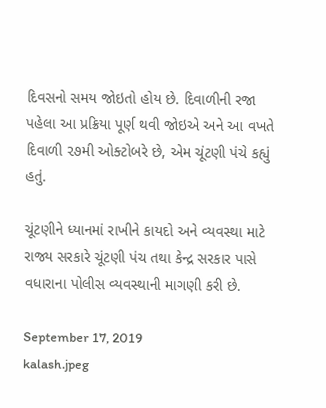દિવસનો સમય જોઇતો હોય છે. દિવાળીની રજા પહેલા આ પ્રક્રિયા પૂર્ણ થવી જોઇએ અને આ વખતે દિવાળી ૨૭મી ઓક્ટોબરે છે, એમ ચૂંટણી પંચે કહ્યું હતું.

ચૂંટણીને ધ્યાનમાં રાખીને કાયદો અને વ્યવસ્થા માટે રાજ્ય સરકારે ચૂંટણી પંચ તથા કેન્દ્ર સરકાર પાસે વધારાના પોલીસ વ્યવસ્થાની માગણી કરી છે.

September 17, 2019
kalash.jpeg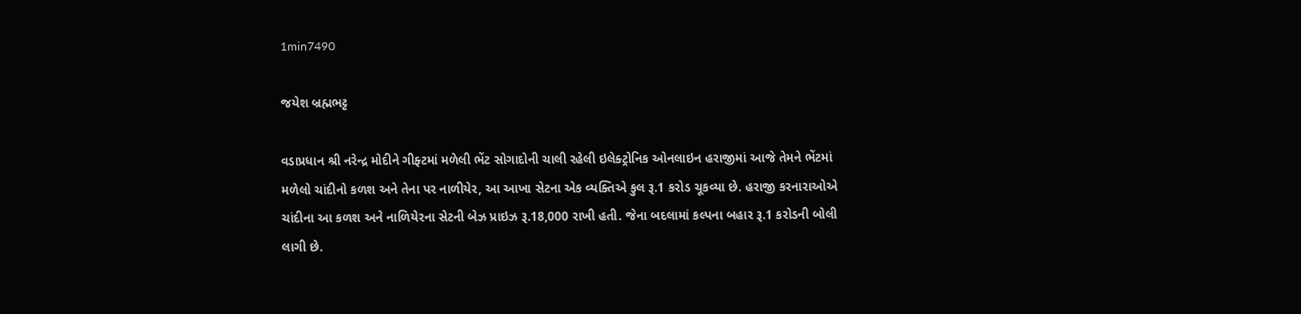1min7490

જયેશ બ્રહ્મભટ્ટ

વડાપ્રધાન શ્રી નરેન્દ્ર મોદીને ગીફ્ટમાં મળેલી ભેંટ સોગાદોની ચાલી રહેલી ઇલેક્ટ્રોનિક ઓનલાઇન હરાજીમાં આજે તેમને ભેંટમાં મળેલો ચાંદીનો કળશ અને તેના પર નાળીયેર, આ આખા સેટના એક વ્યક્તિએ કુલ રૂ.1 કરોડ ચૂકવ્યા છે. હરાજી કરનારાઓએ ચાંદીના આ કળશ અને નાળિયેરના સેટની બેઝ પ્રાઇઝ રૂ.18,000 રાખી હતી. જેના બદલામાં કલ્પના બહાર રૂ.1 કરોડની બોલી લાગી છે.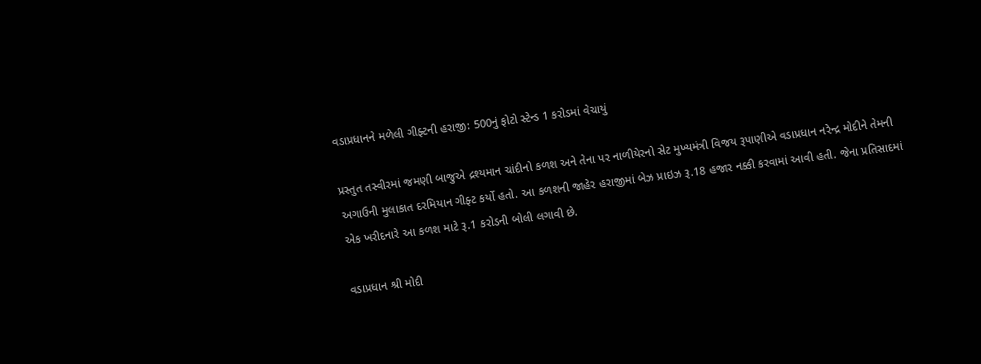વડાપ્રધાનને મળેલી ગીફ્ટની હરાજી: 500નું ફોટો સ્ટેન્ડ 1 કરોડમાં વેચાયું

પ્રસ્તુત તસ્વીરમાં જમણી બાજુએ દ્રશ્યમાન ચાંદીનો કળશ અને તેના પર નાળીયેરનો સેટ મુખ્યમંત્રી વિજય રૂપાણીએ વડાપ્રધાન નરેન્દ્ર મોદીને તેમની અગાઉની મુલાકાત દરમિયાન ગીફ્ટ કર્યો હતો. આ કળશની જાહેર હરાજીમાં બેઝ પ્રાઇઝ રૂ.18 હજાર નક્કી કરવામાં આવી હતી. જેના પ્રતિસાદમાં એક ખરીદનારે આ કળશ માટે રૂ.1 કરોડની બોલી લગાવી છે.

વડાપ્રધાન શ્રી મોદી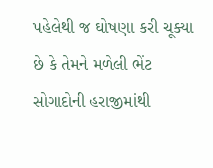પહેલેથી જ ઘોષણા કરી ચૂક્યા છે કે તેમને મળેલી ભેંટ સોગાદોની હરાજીમાંથી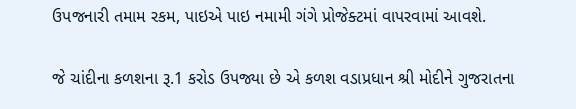ઉપજનારી તમામ રકમ, પાઇએ પાઇ નમામી ગંગે પ્રોજેક્ટમાં વાપરવામાં આવશે.

જે ચાંદીના કળશના રૂ.1 કરોડ ઉપજ્યા છે એ કળશ વડાપ્રધાન શ્રી મોદીને ગુજરાતના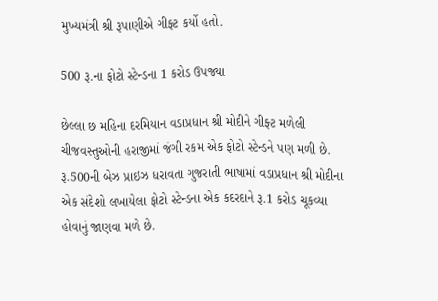મુખ્યમંત્રી શ્રી રૂપાણીએ ગીફ્ટ કર્યો હતો.

500 રૂ.ના ફોટો સ્ટેન્ડના 1 કરોડ ઉપજ્યા

છેલ્લા છ મહિના દરમિયાન વડાપ્રધાન શ્રી મોદીને ગીફ્ટ મળેલી ચીજવસ્તુઓની હરાજીમાં જંગી રકમ એક ફોટો સ્ટેન્ડને પણ મળી છે. રૂ.500ની બેઝ પ્રાઇઝ ધરાવતા ગુજરાતી ભાષામાં વડાપ્રધાન શ્રી મોદીના એક સંદેશો લખાયેલા ફોટો સ્ટેન્ડના એક કદરદાને રૂ.1 કરોડ ચૂકવ્યા હોવાનું જાણવા મળે છે.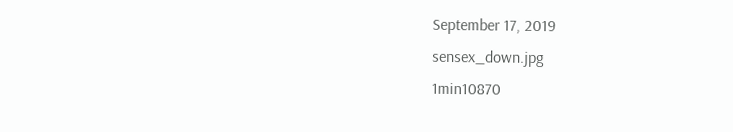September 17, 2019
sensex_down.jpg
1min10870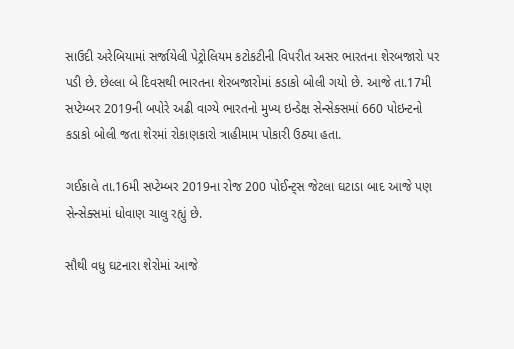સાઉદી અરેબિયામાં સર્જાયેલી પેટ્રોલિયમ કટોકટીની વિપરીત અસર ભારતના શેરબજારો પર પડી છે. છેલ્લા બે દિવસથી ભારતના શેરબજારોમાં કડાકો બોલી ગયો છે. આજે તા.17મી સપ્ટેમ્બર 2019ની બપોરે અઢી વાગ્યે ભારતનો મુખ્ય ઇન્ડેક્ષ સેન્સેક્સમાં 660 પોઇન્ટનો કડાકો બોલી જતા શેરમાં રોકાણકારો ત્રાહીમામ પોકારી ઉઠ્યા હતા.

ગઈકાલે તા.16મી સપ્ટેમ્બર 2019ના રોજ 200 પોઈન્ટ્સ જેટલા ઘટાડા બાદ આજે પણ સેન્સેક્સમાં ધોવાણ ચાલુ રહ્યું છે.

સૌથી વધુ ઘટનારા શેરોમાં આજે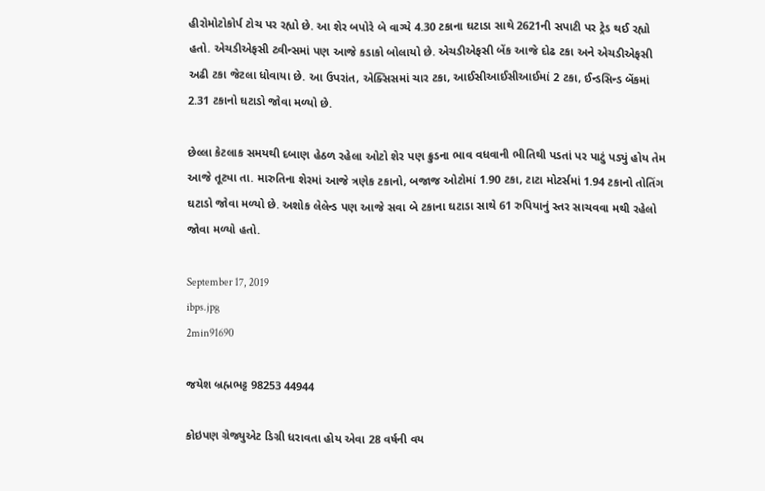હીરોમોટોકોર્પ ટોચ પર રહ્યો છે. આ શેર બપોરે બે વાગ્યે 4.30 ટકાના ઘટાડા સાથે 2621ની સપાટી પર ટ્રેડ થઈ રહ્યો હતો. એચડીએફસી ટ્વીન્સમાં પણ આજે કડાકો બોલાયો છે. એચડીએફસી બેંક આજે દોઢ ટકા અને એચડીએફસી અઢી ટકા જેટલા ધોવાયા છે. આ ઉપરાંત, એક્સિસમાં ચાર ટકા, આઈસીઆઈસીઆઈમાં 2 ટકા, ઈન્ડસિન્ડ બેંકમાં 2.31 ટકાનો ઘટાડો જોવા મળ્યો છે.

છેલ્લા કેટલાક સમયથી દબાણ હેઠળ રહેલા ઓટો શેર પણ ક્રુડના ભાવ વધવાની ભીતિથી પડતાં પર પાટું પડ્યું હોય તેમ આજે તૂટ્યા તા. મારુતિના શેરમાં આજે ત્રણેક ટકાનો, બજાજ ઓટોમાં 1.90 ટકા, ટાટા મોટર્સમાં 1.94 ટકાનો તોતિંગ ઘટાડો જોવા મળ્યો છે. અશોક લેલેન્ડ પણ આજે સવા બે ટકાના ઘટાડા સાથે 61 રુપિયાનું સ્તર સાચવવા મથી રહેલો જોવા મળ્યો હતો.

September 17, 2019
ibps.jpg
2min91690

જયેશ બ્રહ્મભટ્ટ 98253 44944

કોઇપણ ગ્રેજ્યુએટ ડિગ્રી ધરાવતા હોય એવા 28 વર્ષની વય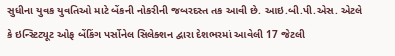સુધીના યુવક યુવતિઓ માટે બેંકની નોકરીની જબરદસ્ત તક આવી છે. આઇ.બી.પી.એસ. એટલે કે ઇન્સ્ટિટ્યૂટ ઓફ બેંકિંગ પર્સોનેલ સિલેક્શન દ્વારા દેશભરમાં આવેલી 17 જેટલી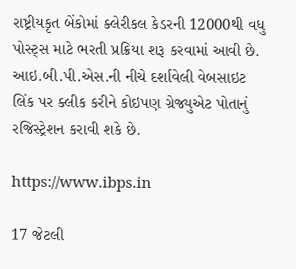રાષ્ટ્રીયકૃત બેંકોમાં ક્લેરીકલ કેડરની 12000થી વધુ પોસ્ટ્સ માટે ભરતી પ્રક્રિયા શરૂ કરવામાં આવી છે. આઇ.બી.પી.એસ.ની નીચે દર્શાવેલી વેબસાઇટ લિંક પર ક્લીક કરીને કોઇપણ ગ્રેજ્યુએટ પોતાનું રજિસ્ટ્રેશન કરાવી શકે છે.

https://www.ibps.in

17 જેટલી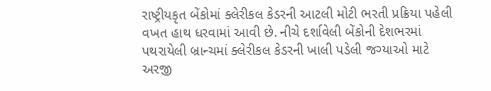રાષ્ટ્રીયકૃત બેંકોમાં ક્લેરીકલ કેડરની આટલી મોટી ભરતી પ્રક્રિયા પહેલી વખત હાથ ધરવામાં આવી છે. નીચે દર્શાવેલી બેંકોની દેશભરમાં પથરાયેલી બ્રાન્ચમાં ક્લેરીકલ કેડરની ખાલી પડેલી જગ્યાઓ માટે અરજી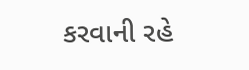કરવાની રહે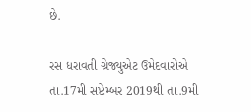છે.

રસ ધરાવતી ગ્રેજ્યુએટ ઉમેદવારોએ તા.17મી સપ્ટેમ્બર 2019થી તા.9મી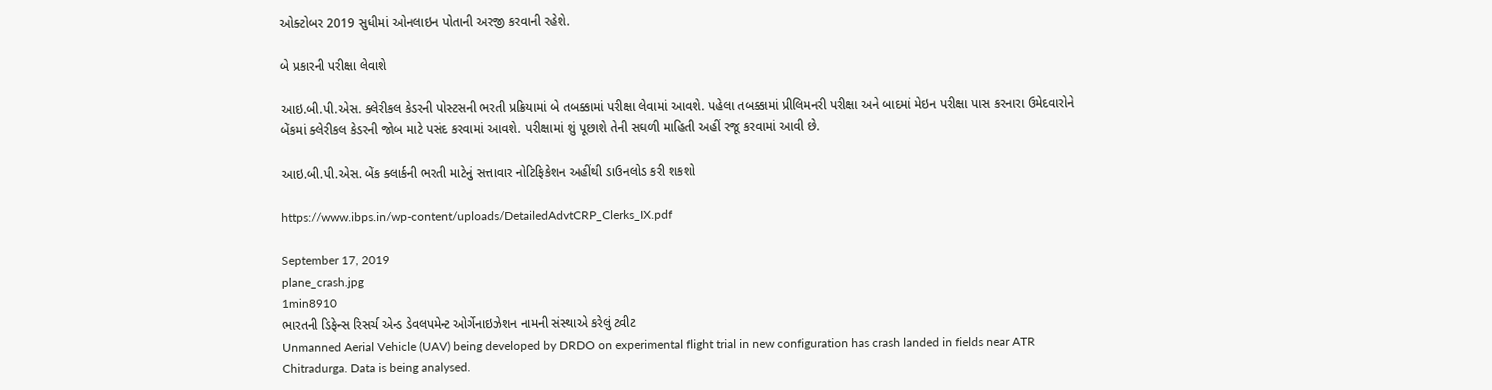ઓક્ટોબર 2019 સુધીમાં ઓનલાઇન પોતાની અરજી કરવાની રહેશે.

બે પ્રકારની પરીક્ષા લેવાશે

આઇ.બી.પી.એસ. ક્લેરીકલ કેડરની પોસ્ટસની ભરતી પ્રક્રિયામાં બે તબક્કામાં પરીક્ષા લેવામાં આવશે. પહેલા તબક્કામાં પ્રીલિમનરી પરીક્ષા અને બાદમાં મેઇન પરીક્ષા પાસ કરનારા ઉમેદવારોને બેંકમાં ક્લેરીકલ કેડરની જોબ માટે પસંદ કરવામાં આવશે. પરીક્ષામાં શું પૂછાશે તેની સઘળી માહિતી અહીં રજૂ કરવામાં આવી છે.

આઇ.બી.પી.એસ. બેંક ક્લાર્કની ભરતી માટેનું સત્તાવાર નોટિફિકેશન અહીંથી ડાઉનલોડ કરી શકશો

https://www.ibps.in/wp-content/uploads/DetailedAdvtCRP_Clerks_IX.pdf

September 17, 2019
plane_crash.jpg
1min8910
ભારતની ડિફેન્સ રિસર્ચ એન્ડ ડેવલપમેન્ટ ઓર્ગેનાઇઝેશન નામની સંસ્થાએ કરેલું ટ્વીટ
Unmanned Aerial Vehicle (UAV) being developed by DRDO on experimental flight trial in new configuration has crash landed in fields near ATR Chitradurga. Data is being analysed.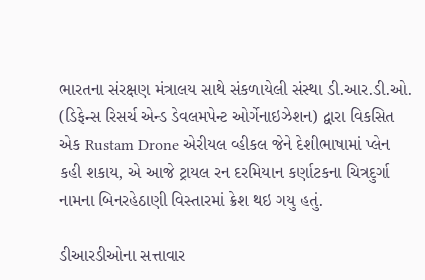ભારતના સંરક્ષણ મંત્રાલય સાથે સંકળાયેલી સંસ્થા ડી.આર.ડી.ઓ. (ડિફેન્સ રિસર્ચ એન્ડ ડેવલમપેન્ટ ઓર્ગેનાઇઝેશન) દ્વારા વિકસિત એક Rustam Drone એરીયલ વ્હીકલ જેને દેશીભાષામાં પ્લેન કહી શકાય, એ આજે ટ્રાયલ રન દરમિયાન કર્ણાટકના ચિત્રદુર્ગા નામના બિનરહેઠાણી વિસ્તારમાં ક્રેશ થઇ ગયુ હતું.

ડીઆરડીઓના સત્તાવાર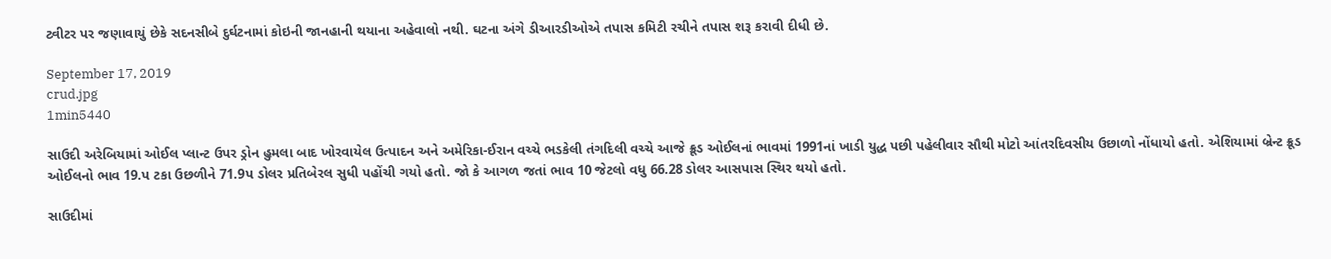ટ્વીટર પર જણાવાયું છેકે સદનસીબે દુર્ઘટનામાં કોઇની જાનહાની થયાના અહેવાલો નથી. ઘટના અંગે ડીઆરડીઓએ તપાસ કમિટી રચીને તપાસ શરૂ કરાવી દીધી છે.

September 17, 2019
crud.jpg
1min5440

સાઉદી અરેબિયામાં ઓઈલ પ્લાન્ટ ઉપર ડ્રોન હુમલા બાદ ખોરવાયેલ ઉત્પાદન અને અમેરિકા-ઈરાન વચ્ચે ભડકેલી તંગદિલી વચ્ચે આજે ક્રૂડ ઓઈલનાં ભાવમાં 1991નાં ખાડી યુદ્ધ પછી પહેલીવાર સૌથી મોટો આંતરદિવસીય ઉછાળો નોંધાયો હતો. એશિયામાં બ્રેન્ટ ક્રૂડ ઓઈલનો ભાવ 19.પ ટકા ઉછળીને 71.9પ ડોલર પ્રતિબેરલ સુધી પહોંચી ગયો હતો. જો કે આગળ જતાં ભાવ 10 જેટલો વધુ 66.28 ડોલર આસપાસ સ્થિર થયો હતો.

સાઉદીમાં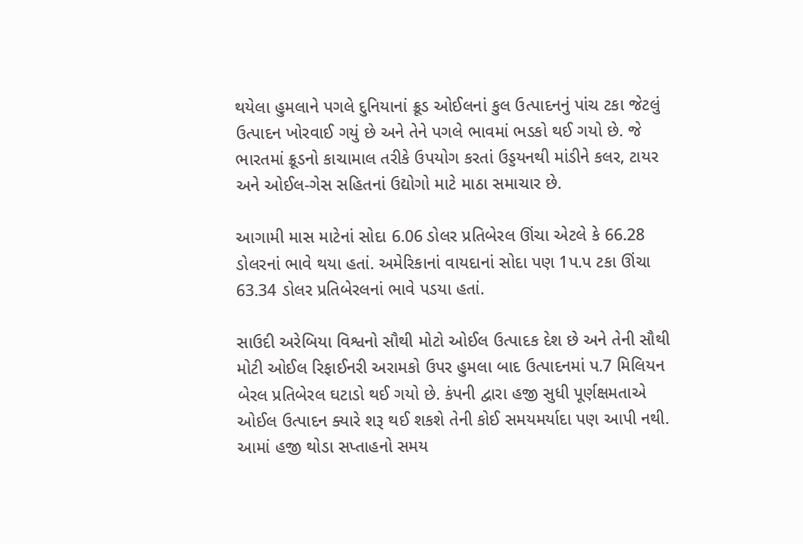થયેલા હુમલાને પગલે દુનિયાનાં ક્રૂડ ઓઈલનાં કુલ ઉત્પાદનનું પાંચ ટકા જેટલું ઉત્પાદન ખોરવાઈ ગયું છે અને તેને પગલે ભાવમાં ભડકો થઈ ગયો છે. જે ભારતમાં ક્રૂડનો કાચામાલ તરીકે ઉપયોગ કરતાં ઉડ્ડયનથી માંડીને કલર, ટાયર અને ઓઈલ-ગેસ સહિતનાં ઉદ્યોગો માટે માઠા સમાચાર છે.

આગામી માસ માટેનાં સોદા 6.06 ડોલર પ્રતિબેરલ ઊંચા એટલે કે 66.28 ડોલરનાં ભાવે થયા હતાં. અમેરિકાનાં વાયદાનાં સોદા પણ 1પ.પ ટકા ઊંચા 63.34 ડોલર પ્રતિબેરલનાં ભાવે પડયા હતાં.

સાઉદી અરેબિયા વિશ્વનો સૌથી મોટો ઓઈલ ઉત્પાદક દેશ છે અને તેની સૌથી મોટી ઓઈલ રિફાઈનરી અરામકો ઉપર હુમલા બાદ ઉત્પાદનમાં પ.7 મિલિયન બેરલ પ્રતિબેરલ ઘટાડો થઈ ગયો છે. કંપની દ્વારા હજી સુધી પૂર્ણક્ષમતાએ ઓઈલ ઉત્પાદન ક્યારે શરૂ થઈ શકશે તેની કોઈ સમયમર્યાદા પણ આપી નથી. આમાં હજી થોડા સપ્તાહનો સમય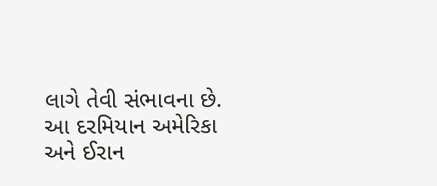લાગે તેવી સંભાવના છે. આ દરમિયાન અમેરિકા અને ઈરાન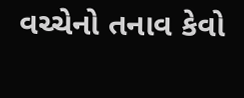વચ્ચેનો તનાવ કેવો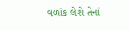વળાંક લેશે તેનાં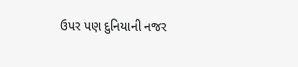ઉપર પણ દુનિયાની નજર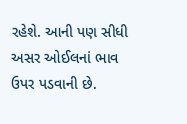રહેશે. આની પણ સીધી અસર ઓઈલનાં ભાવ ઉપર પડવાની છે.